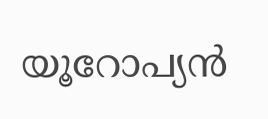യൂറോപ്യന്‍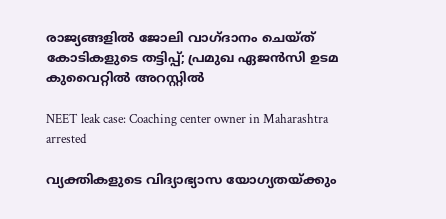രാജ്യങ്ങളില്‍ ജോലി വാഗ്ദാനം ചെയ്ത് കോടികളുടെ തട്ടിപ്പ്; പ്രമുഖ ഏജന്‍സി ഉടമ കുവൈറ്റില്‍ അറസ്റ്റില്‍

NEET leak case: Coaching center owner in Maharashtra arrested

വ്യക്തികളുടെ വിദ്യാഭ്യാസ യോഗ്യതയ്ക്കും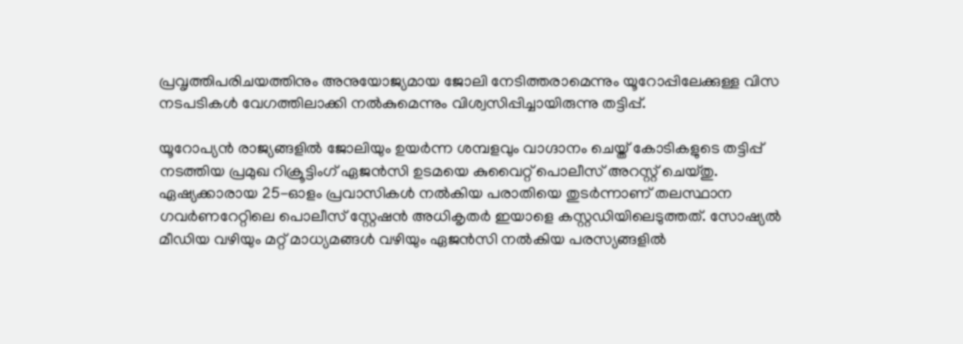പ്രവൃത്തിപരിചയത്തിനും അനുയോജ്യമായ ജോലി നേടിത്തരാമെന്നും യൂറോപ്പിലേക്കുള്ള വിസ നടപടികള്‍ വേഗത്തിലാക്കി നല്‍കുമെന്നും വിശ്വസിപ്പിച്ചായിരുന്നു തട്ടിപ്പ്.

യൂറോപ്യന്‍ രാജ്യങ്ങളില്‍ ജോലിയും ഉയര്‍ന്ന ശമ്പളവും വാഗ്ദാനം ചെയ്ത് കോടികളുടെ തട്ടിപ്പ് നടത്തിയ പ്രമുഖ റിക്രൂട്ടിംഗ് ഏജന്‍സി ഉടമയെ കുവൈറ്റ് പൊലീസ് അറസ്റ്റ് ചെയ്തു. ഏഷ്യക്കാരായ 25-ഓളം പ്രവാസികള്‍ നല്‍കിയ പരാതിയെ തുടര്‍ന്നാണ് തലസ്ഥാന ഗവര്‍ണറേറ്റിലെ പൊലീസ് സ്റ്റേഷന്‍ അധികൃതര്‍ ഇയാളെ കസ്റ്റഡിയിലെടുത്തത്. സോഷ്യല്‍ മീഡിയ വഴിയും മറ്റ് മാധ്യമങ്ങള്‍ വഴിയും ഏജന്‍സി നല്‍കിയ പരസ്യങ്ങളില്‍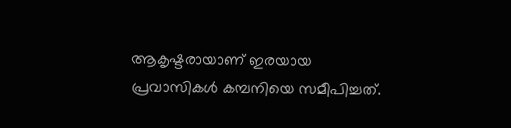ആകൃഷ്ടരായാണ് ഇരയായ പ്രവാസികള്‍ കമ്പനിയെ സമീപിച്ചത്.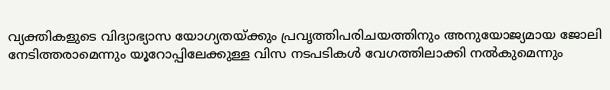വ്യക്തികളുടെ വിദ്യാഭ്യാസ യോഗ്യതയ്ക്കും പ്രവൃത്തിപരിചയത്തിനും അനുയോജ്യമായ ജോലി നേടിത്തരാമെന്നും യൂറോപ്പിലേക്കുള്ള വിസ നടപടികള്‍ വേഗത്തിലാക്കി നല്‍കുമെന്നും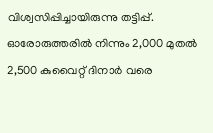വിശ്വസിപ്പിച്ചായിരുന്നു തട്ടിപ്പ്. ഓരോരുത്തരില്‍ നിന്നും 2,000 മുതല്‍ 2,500 കുവൈറ്റ് ദിനാര്‍ വരെ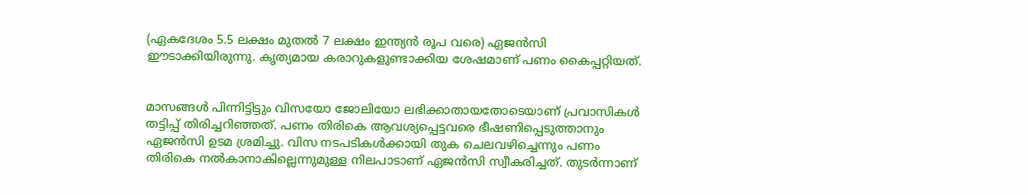(ഏകദേശം 5.5 ലക്ഷം മുതല്‍ 7 ലക്ഷം ഇന്ത്യന്‍ രൂപ വരെ) ഏജന്‍സി ഈടാക്കിയിരുന്നു. കൃത്യമായ കരാറുകളുണ്ടാക്കിയ ശേഷമാണ് പണം കൈപ്പറ്റിയത്.


മാസങ്ങള്‍ പിന്നിട്ടിട്ടും വിസയോ ജോലിയോ ലഭിക്കാതായതോടെയാണ് പ്രവാസികള്‍ തട്ടിപ്പ് തിരിച്ചറിഞ്ഞത്. പണം തിരികെ ആവശ്യപ്പെട്ടവരെ ഭീഷണിപ്പെടുത്താനും ഏജന്‍സി ഉടമ ശ്രമിച്ചു. വിസ നടപടികള്‍ക്കായി തുക ചെലവഴിച്ചെന്നും പണം തിരികെ നല്‍കാനാകില്ലെന്നുമുള്ള നിലപാടാണ് ഏജന്‍സി സ്വീകരിച്ചത്. തുടര്‍ന്നാണ്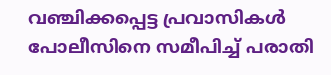വഞ്ചിക്കപ്പെട്ട പ്രവാസികള്‍ പോലീസിനെ സമീപിച്ച് പരാതി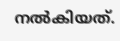നല്‍കിയത്.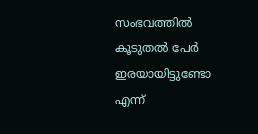സംഭവത്തില്‍ കൂടുതല്‍ പേര്‍ ഇരയായിട്ടുണ്ടോ എന്ന്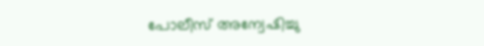പോലീസ് അന്വേഷിച്ചു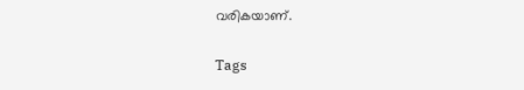വരികയാണ്.

Tags